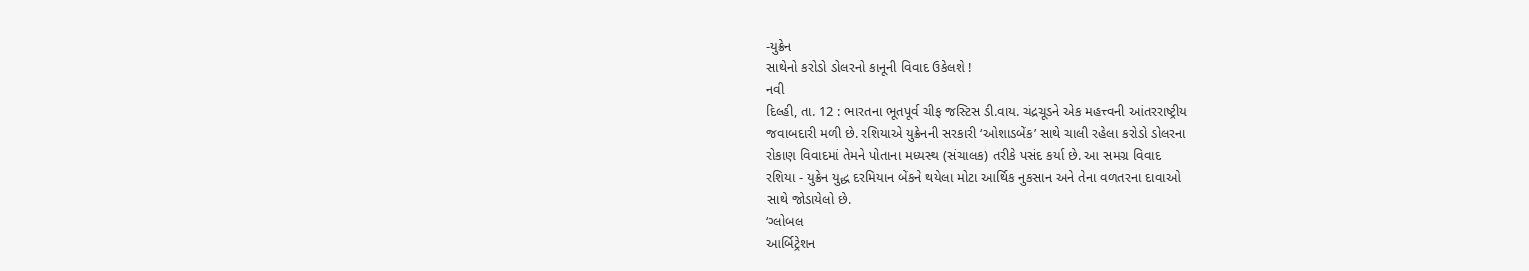-યુક્રેન
સાથેનો કરોડો ડોલરનો કાનૂની વિવાદ ઉકેલશે !
નવી
દિલ્હી, તા. 12 : ભારતના ભૂતપૂર્વ ચીફ જસ્ટિસ ડી.વાય. ચંદ્રચૂડને એક મહત્ત્વની આંતરરાષ્ટ્રીય
જવાબદારી મળી છે. રશિયાએ યુક્રેનની સરકારી ‘ઓશાડબેંક’ સાથે ચાલી રહેલા કરોડો ડોલરના
રોકાણ વિવાદમાં તેમને પોતાના મધ્યસ્થ (સંચાલક) તરીકે પસંદ કર્યા છે. આ સમગ્ર વિવાદ
રશિયા - યુક્રેન યુદ્ધ દરમિયાન બેંકને થયેલા મોટા આર્થિક નુકસાન અને તેના વળતરના દાવાઓ
સાથે જોડાયેલો છે.
‘ગ્લોબલ
આર્બિટ્રેશન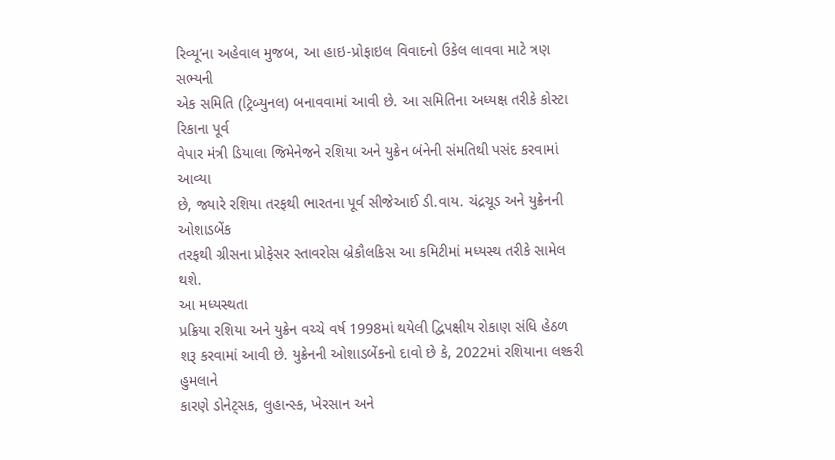રિવ્યૂ’ના અહેવાલ મુજબ, આ હાઇ-પ્રોફાઇલ વિવાદનો ઉકેલ લાવવા માટે ત્રણ સભ્યની
એક સમિતિ (ટ્રિબ્યુનલ) બનાવવામાં આવી છે. આ સમિતિના અધ્યક્ષ તરીકે કોસ્ટા રિકાના પૂર્વ
વેપાર મંત્રી ડિયાલા જિમેનેજને રશિયા અને યુક્રેન બંનેની સંમતિથી પસંદ કરવામાં આવ્યા
છે, જ્યારે રશિયા તરફથી ભારતના પૂર્વ સીજેઆઈ ડી.વાય. ચંદ્રચૂડ અને યુક્રેનની ઓશાડબેંક
તરફથી ગ્રીસના પ્રોફેસર સ્તાવરોસ બ્રેકૌલકિસ આ કમિટીમાં મધ્યસ્થ તરીકે સામેલ થશે.
આ મધ્યસ્થતા
પ્રક્રિયા રશિયા અને યુક્રેન વચ્ચે વર્ષ 1998માં થયેલી દ્વિપક્ષીય રોકાણ સંધિ હેઠળ
શરૂ કરવામાં આવી છે. યુક્રેનની ઓશાડબેંકનો દાવો છે કે, 2022માં રશિયાના લશ્કરી હુમલાને
કારણે ડોનેટ્સક, લુહાન્સ્ક, ખેરસાન અને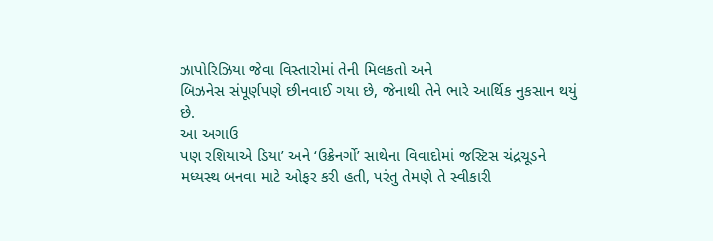ઝાપોરિઝિયા જેવા વિસ્તારોમાં તેની મિલકતો અને
બિઝનેસ સંપૂર્ણપણે છીનવાઈ ગયા છે, જેનાથી તેને ભારે આર્થિક નુકસાન થયું છે.
આ અગાઉ
પણ રશિયાએ ડિયા’ અને ‘ઉક્રેનર્ગો’ સાથેના વિવાદોમાં જસ્ટિસ ચંદ્રચૂડને
મધ્યસ્થ બનવા માટે ઓફર કરી હતી, પરંતુ તેમણે તે સ્વીકારી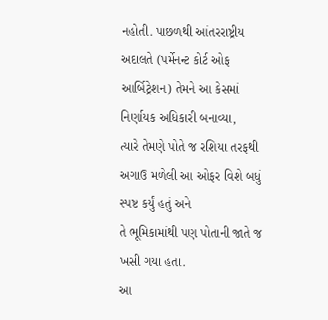નહોતી. પાછળથી આંતરરાષ્ટ્રીય
અદાલતે (પર્મેનન્ટ કોર્ટ ઓફ આર્બિટ્રેશન) તેમને આ કેસમાં નિર્ણાયક અધિકારી બનાવ્યા,
ત્યારે તેમણે પોતે જ રશિયા તરફથી અગાઉ મળેલી આ ઓફર વિશે બધું સ્પષ્ટ કર્યું હતું અને
તે ભૂમિકામાંથી પણ પોતાની જાતે જ ખસી ગયા હતા.
આ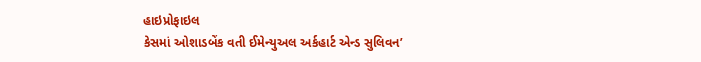હાઇપ્રોફાઇલ
કેસમાં ઓશાડબેંક વતી ઈમેન્યુઅલ અર્કહાર્ટ એન્ડ સુલિવન’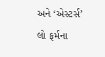અને ‘એસ્ટર્સ’ લો ફર્મના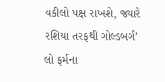વકીલો પક્ષ રાખશે, જ્યારે રશિયા તરફથી ગોલ્ડબર્ગ’ લો ફર્મના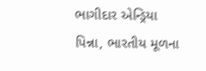ભાગીદાર એન્ડ્રિયા
પિન્ના, ભારતીય મૂળના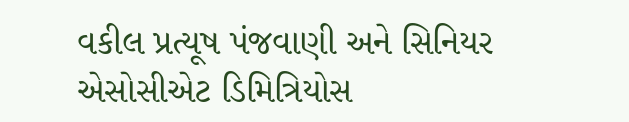વકીલ પ્રત્યૂષ પંજવાણી અને સિનિયર એસોસીએટ ડિમિત્રિયોસ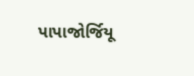પાપાજોર્જિયૂ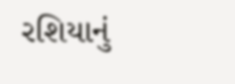રશિયાનું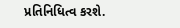પ્રતિનિધિત્વ કરશે.